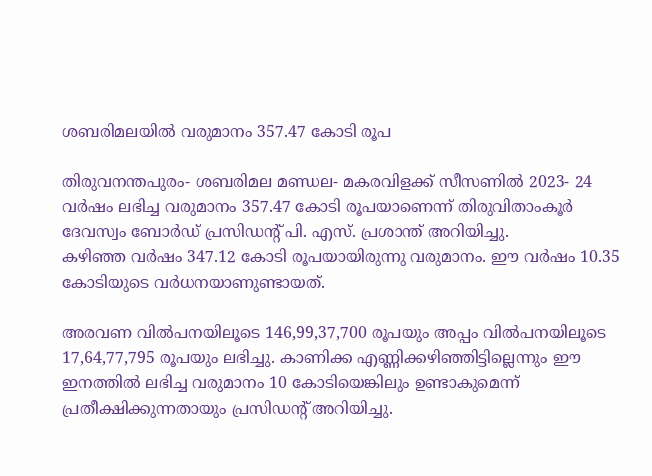ശബരിമലയില്‍ വരുമാനം 357.47 കോടി രൂപ

തിരുവനന്തപുരം- ശബരിമല മണ്ഡല- മകരവിളക്ക് സീസണില്‍ 2023- 24 വര്‍ഷം ലഭിച്ച വരുമാനം 357.47 കോടി രൂപയാണെന്ന് തിരുവിതാംകൂര്‍ ദേവസ്വം ബോര്‍ഡ് പ്രസിഡന്റ് പി. എസ്. പ്രശാന്ത് അറിയിച്ചു.
കഴിഞ്ഞ വര്‍ഷം 347.12 കോടി രൂപയായിരുന്നു വരുമാനം. ഈ വര്‍ഷം 10.35 കോടിയുടെ വര്‍ധനയാണുണ്ടായത്.

അരവണ വില്‍പനയിലൂടെ 146,99,37,700 രൂപയും അപ്പം വില്‍പനയിലൂടെ 17,64,77,795 രൂപയും ലഭിച്ചു. കാണിക്ക എണ്ണിക്കഴിഞ്ഞിട്ടില്ലെന്നും ഈ ഇനത്തില്‍ ലഭിച്ച വരുമാനം 10 കോടിയെങ്കിലും ഉണ്ടാകുമെന്ന് പ്രതീക്ഷിക്കുന്നതായും പ്രസിഡന്റ് അറിയിച്ചു.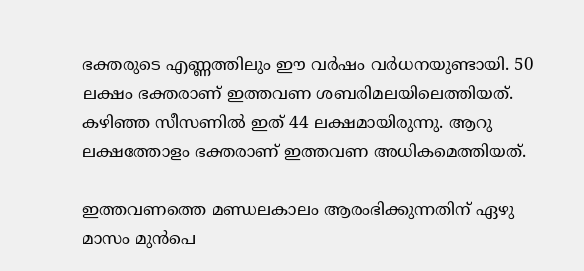ഭക്തരുടെ എണ്ണത്തിലും ഈ വര്‍ഷം വര്‍ധനയുണ്ടായി. 50 ലക്ഷം ഭക്തരാണ് ഇത്തവണ ശബരിമലയിലെത്തിയത്. കഴിഞ്ഞ സീസണില്‍ ഇത് 44 ലക്ഷമായിരുന്നു. ആറു ലക്ഷത്തോളം ഭക്തരാണ് ഇത്തവണ അധികമെത്തിയത്.

ഇത്തവണത്തെ മണ്ഡലകാലം ആരംഭിക്കുന്നതിന് ഏഴു മാസം മുന്‍പെ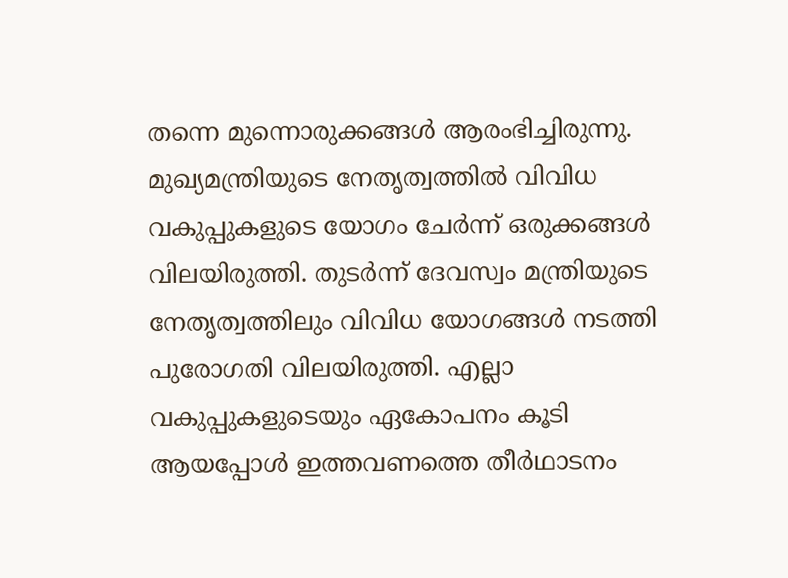തന്നെ മുന്നൊരുക്കങ്ങള്‍ ആരംഭിച്ചിരുന്നു. മുഖ്യമന്ത്രിയുടെ നേതൃത്വത്തില്‍ വിവിധ വകുപ്പുകളുടെ യോഗം ചേര്‍ന്ന് ഒരുക്കങ്ങള്‍ വിലയിരുത്തി. തുടര്‍ന്ന് ദേവസ്വം മന്ത്രിയുടെ നേതൃത്വത്തിലും വിവിധ യോഗങ്ങള്‍ നടത്തി പുരോഗതി വിലയിരുത്തി. എല്ലാ വകുപ്പുകളുടെയും ഏകോപനം കൂടി ആയപ്പോള്‍ ഇത്തവണത്തെ തീര്‍ഥാടനം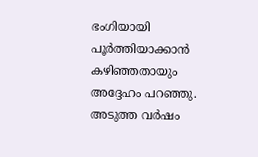ഭംഗിയായി പൂര്‍ത്തിയാക്കാന്‍ കഴിഞ്ഞതായും അദ്ദേഹം പറഞ്ഞു. അടുത്ത വര്‍ഷം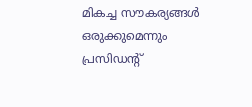മികച്ച സൗകര്യങ്ങള്‍ ഒരുക്കുമെന്നും പ്രസിഡന്റ്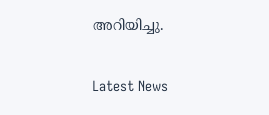അറിയിച്ചു.

Latest News